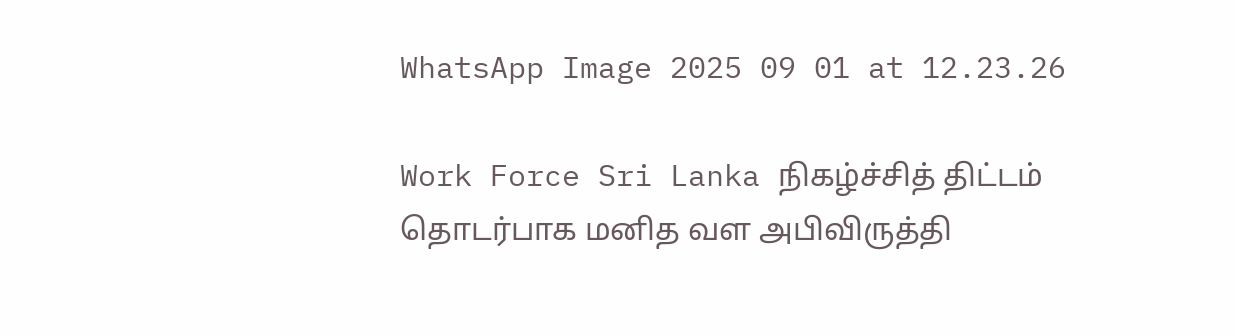WhatsApp Image 2025 09 01 at 12.23.26

Work Force Sri Lanka நிகழ்ச்சித் திட்டம் தொடர்பாக மனித வள அபிவிருத்தி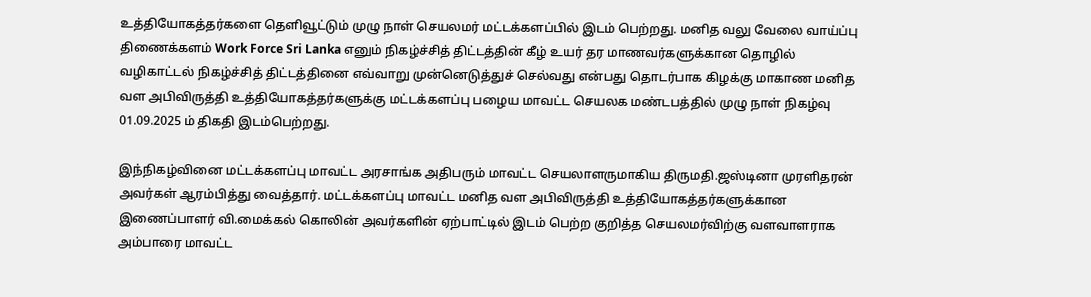உத்தியோகத்தர்களை தெளிவூட்டும் முழு நாள் செயலமர் மட்டக்களப்பில் இடம் பெற்றது. மனித வலு வேலை வாய்ப்பு திணைக்களம் Work Force Sri Lanka எனும் நிகழ்ச்சித் திட்டத்தின் கீழ் உயர் தர மாணவர்களுக்கான தொழில் வழிகாட்டல் நிகழ்ச்சித் திட்டத்தினை எவ்வாறு முன்னெடுத்துச் செல்வது என்பது தொடர்பாக கிழக்கு மாகாண மனித வள அபிவிருத்தி உத்தியோகத்தர்களுக்கு மட்டக்களப்பு பழைய மாவட்ட செயலக மண்டபத்தில் முழு நாள் நிகழ்வு 01.09.2025 ம் திகதி இடம்பெற்றது.

இந்நிகழ்வினை மட்டக்களப்பு மாவட்ட அரசாங்க அதிபரும் மாவட்ட செயலாளருமாகிய திருமதி.ஜஸ்டினா முரளிதரன் அவர்கள் ஆரம்பித்து வைத்தார். மட்டக்களப்பு மாவட்ட மனித வள அபிவிருத்தி உத்தியோகத்தர்களுக்கான இணைப்பாளர் வி.மைக்கல் கொலின் அவர்களின் ஏற்பாட்டில் இடம் பெற்ற குறித்த செயலமர்விற்கு வளவாளராக அம்பாரை மாவட்ட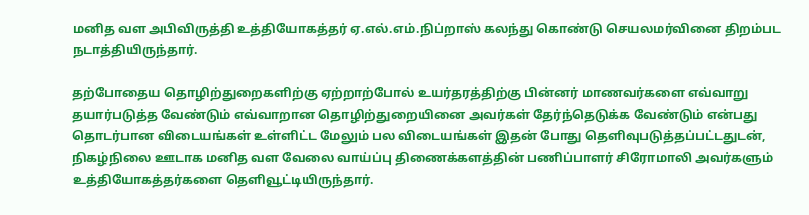மனித வள அபிவிருத்தி உத்தியோகத்தர் ஏ.எல்.எம்.நிப்றாஸ் கலந்து கொண்டு செயலமர்வினை திறம்பட நடாத்தியிருந்தார்.

தற்போதைய தொழிற்துறைகளிற்கு ஏற்றாற்போல் உயர்தரத்திற்கு பின்னர் மாணவர்களை எவ்வாறு தயார்படுத்த வேண்டும் எவ்வாறான தொழிற்துறையினை அவர்கள் தேர்ந்தெடுக்க வேண்டும் என்பது தொடர்பான விடையங்கள் உள்ளிட்ட மேலும் பல விடையங்கள் இதன் போது தெளிவுபடுத்தப்பட்டதுடன், நிகழ்நிலை ஊடாக மனித வள வேலை வாய்ப்பு திணைக்களத்தின் பணிப்பாளர் சிரோமாலி அவர்களும் உத்தியோகத்தர்களை தெளிவூட்டியிருந்தார்.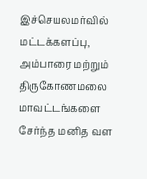இச்செயலமர்வில் மட்டக்களப்பு, அம்பாரை மற்றும் திருகோணமலை மாவட்டங்களை சேர்ந்த மனித வள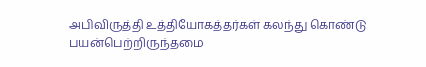அபிவிருத்தி உத்தியோகத்தர்கள் கலந்து கொண்டு பயன்பெற்றிருந்தமை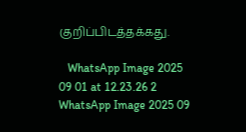குறிப்பிடத்தக்கது.

   WhatsApp Image 2025 09 01 at 12.23.26 2 WhatsApp Image 2025 09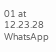01 at 12.23.28 WhatsApp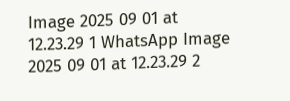Image 2025 09 01 at 12.23.29 1 WhatsApp Image 2025 09 01 at 12.23.29 2